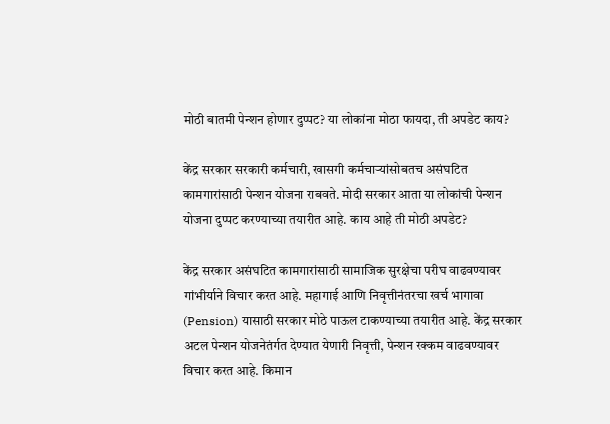मोठी बातमी पेन्शन होणार दुप्पट? या लोकांना मोठा फायदा, ती अपडेट काय?

केंद्र सरकार सरकारी कर्मचारी, खासगी कर्मचाऱ्यांसोबतच असंघटित कामगारांसाठी पेन्शन योजना राबवते. मोदी सरकार आता या लोकांची पेन्शन योजना दुप्पट करण्याच्या तयारीत आहे. काय आहे ती मोठी अपडेट?

केंद्र सरकार असंघटित कामगारांसाठी सामाजिक सुरक्षेचा परीघ वाढवण्यावर गांभीर्याने विचार करत आहे. महागाई आणि निवृत्तीनंतरचा खर्च भागावा (Pension) यासाठी सरकार मोठे पाऊल टाकण्याच्या तयारीत आहे. केंद्र सरकार अटल पेन्शन योजनेतंर्गत देण्यात येणारी निवृत्ती, पेन्शन रक्कम वाढवण्यावर विचार करत आहे. किमान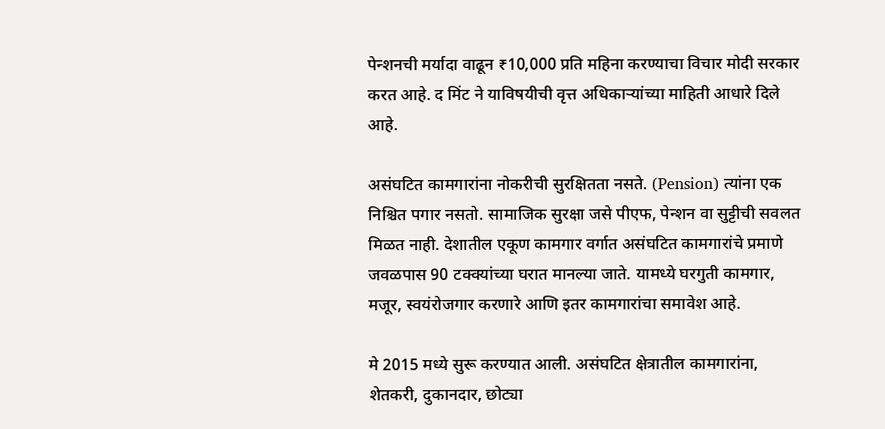पेन्शनची मर्यादा वाढून ₹10,000 प्रति महिना करण्याचा विचार मोदी सरकार करत आहे. द मिंट ने याविषयीची वृत्त अधिकार्‍यांच्या माहिती आधारे दिले आहे.

असंघटित कामगारांना नोकरीची सुरक्षितता नसते. (Pension) त्यांना एक निश्चित पगार नसतो. सामाजिक सुरक्षा जसे पीएफ, पेन्शन वा सुट्टीची सवलत मिळत नाही. देशातील एकूण कामगार वर्गात असंघटित कामगारांचे प्रमाणे जवळपास 90 टक्क्यांच्या घरात मानल्या जाते. यामध्ये घरगुती कामगार, मजूर, स्वयंरोजगार करणारे आणि इतर कामगारांचा समावेश आहे.

मे 2015 मध्ये सुरू करण्यात आली. असंघटित क्षेत्रातील कामगारांना, शेतकरी, दुकानदार, छोट्या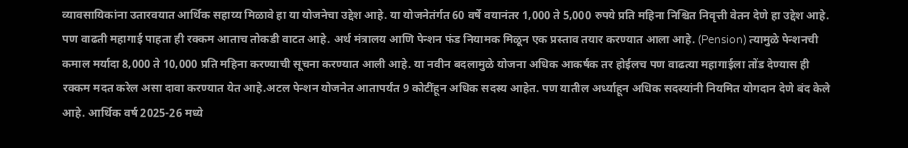व्यावसायिकांना उतारवयात आर्थिक सहाय्य मिळावे हा या योजनेचा उद्देश आहे. या योजनेतंर्गत 60 वर्षे वयानंतर 1,000 ते 5,000 रुपये प्रति महिना निश्चित निवृत्ती वेतन देणे हा उद्देश आहे. पण वाढती महागाई पाहता ही रक्कम आताच तोकडी वाटत आहे. अर्थ मंत्रालय आणि पेन्शन फंड नियामक मिळून एक प्रस्ताव तयार करण्यात आला आहे. (Pension) त्यामुळे पेन्शनची कमाल मर्यादा 8,000 ते 10,000 प्रति महिना करण्याची सूचना करण्यात आली आहे. या नवीन बदलामुळे योजना अधिक आकर्षक तर होईलच पण वाढत्या महागाईला तोंड देण्यास ही रक्कम मदत करेल असा दावा करण्यात येत आहे.अटल पेन्शन योजनेत आतापर्यंत 9 कोटींहून अधिक सदस्य आहेत. पण यातील अर्ध्याहून अधिक सदस्यांनी नियमित योगदान देणे बंद केले आहे. आर्थिक वर्ष 2025-26 मध्ये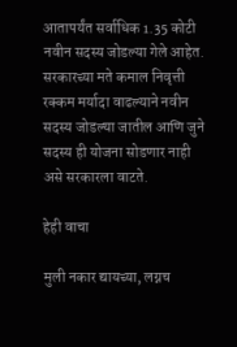आतापर्यंत सर्वाधिक 1.35 कोटी नवीन सदस्य जोडल्या गेले आहेत. सरकारच्या मते कमाल निवृत्ती रक्कम मर्यादा वाढल्याने नवीन सदस्य जोडल्या जातील आणि जुने सदस्य ही योजना सोडणार नाही असे सरकारला वाटते.

हेही वाचा

मुली नकार द्यायच्या, लग्नच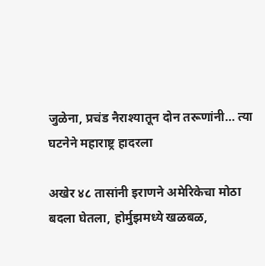जुळेना, प्रचंड नैराश्यातून दोन तरूणांनी… त्या घटनेने महाराष्ट्र हादरला

अखेर ४८ तासांनी इराणने अमेरिकेचा मोठा बदला घेतला, होर्मुझमध्ये खळबळ,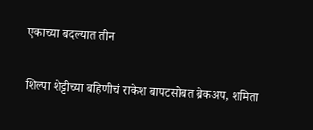एकाच्या बदल्यात तीन

शिल्पा शेट्टीच्या बहिणीचं राकेश बापटसोबत ब्रेकअप, शमिता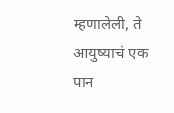म्हणालेली, ते आयुष्याचं एक पान